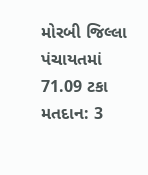મોરબી જિલ્લા પંચાયતમાં 71.09 ટકા મતદાન: 3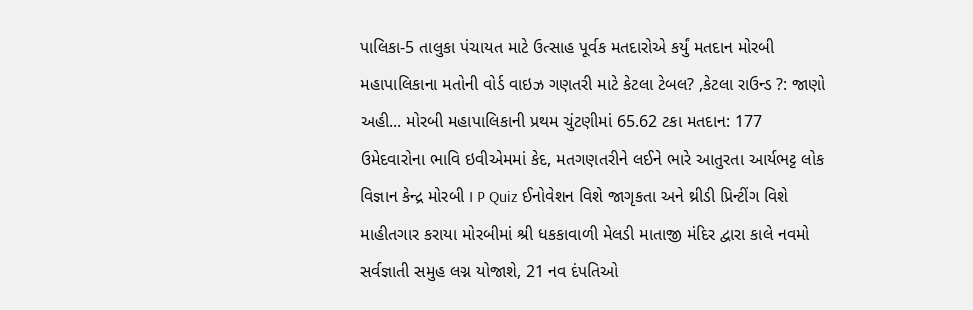પાલિકા-5 તાલુકા પંચાયત માટે ઉત્સાહ પૂર્વક મતદારોએ કર્યું મતદાન મોરબી મહાપાલિકાના મતોની વોર્ડ વાઇઝ ગણતરી માટે કેટલા ટેબલ? ,કેટલા રાઉન્ડ ?: જાણો અહી... મોરબી મહાપાલિકાની પ્રથમ ચુંટણીમાં 65.62 ટકા મતદાન: 177 ઉમેદવારોના ભાવિ ઇવીએમમાં કેદ, મતગણતરીને લઈને ભારે આતુરતા આર્યભટ્ટ લોક વિજ્ઞાન કેન્દ્ર મોરબી I P Quiz ઈનોવેશન વિશે જાગૃકતા અને થ્રીડી પ્રિન્ટીંગ વિશે માહીતગાર કરાયા મોરબીમાં શ્રી ધકકાવાળી મેલડી માતાજી મંદિર દ્વારા કાલે નવમો સર્વજ્ઞાતી સમુહ લગ્ન યોજાશે, 21 નવ દંપતિઓ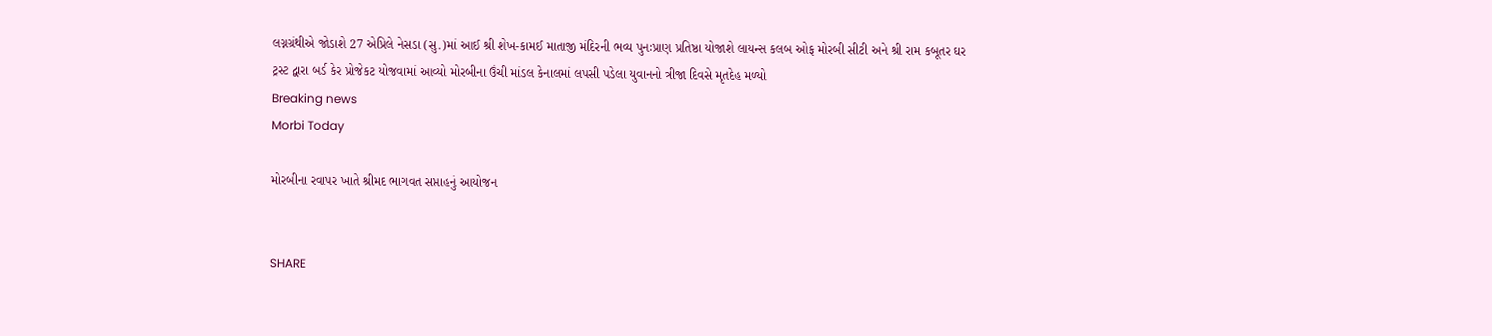લગ્નગ્રંથીએ જોડાશે 27 એપ્રિલે નેસડા (સુ.)માં આઈ શ્રી શેખ-કામઈ માતાજી મંદિરની ભવ્ય પુનઃપ્રાણ પ્રતિષ્ઠા યોજાશે લાયન્સ કલબ ઓફ મોરબી સીટી અને શ્રી રામ કબૂતર ઘર ટ્રસ્ટ દ્વારા બર્ડ કેર પ્રોજેકટ યોજવામાં આવ્યો મોરબીના ઉંચી માંડલ કેનાલમાં લપસી પડેલા યુવાનનો ત્રીજા દિવસે મૃતદેહ મળ્યો
Breaking news
Morbi Today

મોરબીના રવાપર ખાતે શ્રીમદ ભાગવત સપ્તાહનું આયોજન


SHARE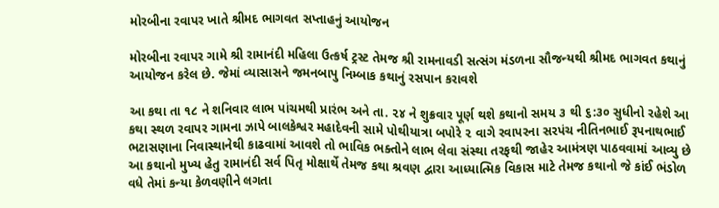મોરબીના રવાપર ખાતે શ્રીમદ ભાગવત સપ્તાહનું આયોજન

મોરબીના રવાપર ગામે શ્રી રામાનંદી મહિલા ઉત્કર્ષ ટ્રસ્ટ તેમજ શ્રી રામનાવડી સત્સંગ મંડળના સૌજન્યથી શ્રીમદ ભાગવત કથાનું આયોજન કરેલ છે. જેમાં વ્યાસાસને જમનબાપુ નિમ્બાક કથાનું રસપાન કરાવશે

આ કથા તા ૧૮ ને શનિવાર લાભ પાંચમથી પ્રારંભ અને તા. ૨૪ ને શુક્રવાર પૂર્ણ થશે કથાનો સમય ૩ થી ૬:૩૦ સુધીનો રહેશે આ કથા સ્થળ રવાપર ગામના ઝાપે બાલકેશ્વર મહાદેવની સામે પોથીયાત્રા બપોરે ૨ વાગે રવાપરના સરપંચ નીતિનભાઈ રૂપનાથભાઈ ભટાસણાના નિવાસ્થાનેથી કાઢવામાં આવશે તો ભાવિક ભક્તોને લાભ લેવા સંસ્થા તરફથી જાહેર આમંત્રણ પાઠવવામાં આવ્યુ છે આ કથાનો મુખ્ય હેતુ રામાનંદી સર્વ પિતૃ મોક્ષાર્થે તેમજ કથા શ્રવણ દ્વારા આધ્યાત્મિક વિકાસ માટે તેમજ કથાનો જે કાંઈ ભંડોળ વધે તેમાં કન્યા કેળવણીને લગતા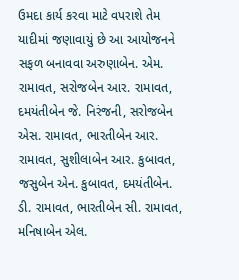ઉમદા કાર્ય કરવા માટે વપરાશે તેમ યાદીમાં જણાવાયું છે આ આયોજનને સફળ બનાવવા અરુણાબેન. એમ. રામાવત, સરોજબેન આર. રામાવત, દમયંતીબેન જે. નિરંજની, સરોજબેન એસ. રામાવત, ભારતીબેન આર. રામાવત, સુશીલાબેન આર. કુબાવત, જસુબેન એન. કુબાવત, દમયંતીબેન. ડી. રામાવત, ભારતીબેન સી. રામાવત, મનિષાબેન એલ.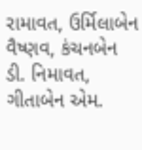રામાવત, ઉર્મિલાબેન વૈષ્ણવ, કંચનબેન ડી. નિમાવત, ગીતાબેન એમ.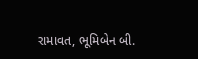રામાવત, ભૂમિબેન બી.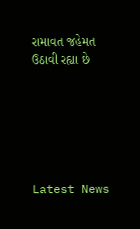રામાવત જહેમત ઉઠાવી રહ્યા છે






Latest News